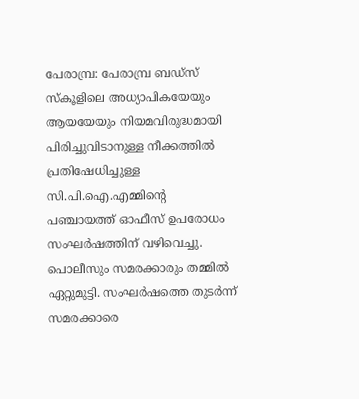പേരാമ്പ്ര: പേരാമ്പ്ര ബഡ്‌സ് സ്‌കൂളിലെ അധ്യാപികയേയും ആയയേയും നിയമവിരുദ്ധമായി പിരിച്ചുവിടാനുള്ള നീക്കത്തില്‍ പ്രതിഷേധിച്ചുള്ള സി.പി.ഐ.എമ്മിന്റെ പഞ്ചായത്ത് ഓഫീസ് ഉപരോധം സംഘര്‍ഷത്തിന് വഴിവെച്ചു. പൊലീസും സമരക്കാരും തമ്മില്‍ ഏറ്റുമുട്ടി. സംഘര്‍ഷത്തെ തുടര്‍ന്ന് സമരക്കാരെ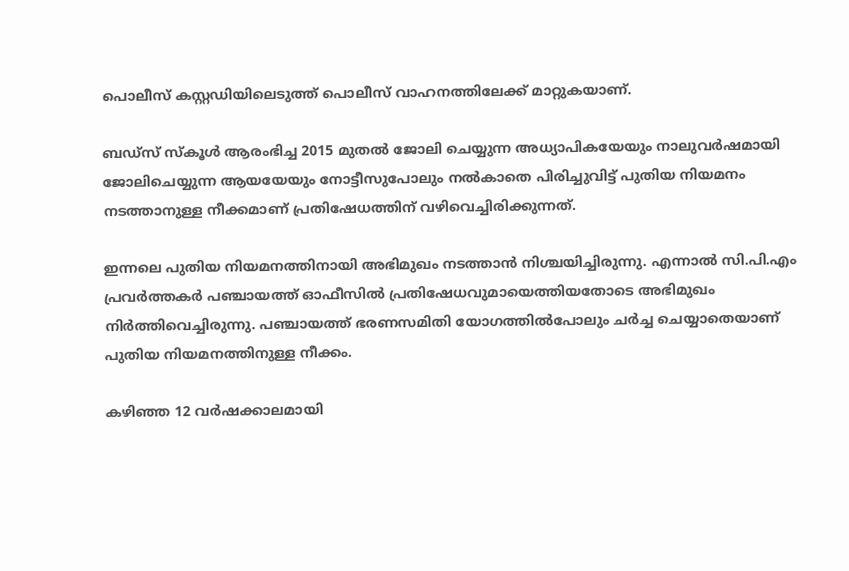പൊലീസ് കസ്റ്റഡിയിലെടുത്ത് പൊലീസ് വാഹനത്തിലേക്ക് മാറ്റുകയാണ്.

ബഡ്‌സ് സ്‌കൂള്‍ ആരംഭിച്ച 2015 മുതല്‍ ജോലി ചെയ്യുന്ന അധ്യാപികയേയും നാലുവര്‍ഷമായി ജോലിചെയ്യുന്ന ആയയേയും നോട്ടീസുപോലും നല്‍കാതെ പിരിച്ചുവിട്ട് പുതിയ നിയമനം നടത്താനുള്ള നീക്കമാണ് പ്രതിഷേധത്തിന് വഴിവെച്ചിരിക്കുന്നത്.

ഇന്നലെ പുതിയ നിയമനത്തിനായി അഭിമുഖം നടത്താന്‍ നിശ്ചയിച്ചിരുന്നു. എന്നാല്‍ സി.പി.എം പ്രവര്‍ത്തകര്‍ പഞ്ചായത്ത് ഓഫീസില്‍ പ്രതിഷേധവുമായെത്തിയതോടെ അഭിമുഖം നിര്‍ത്തിവെച്ചിരുന്നു. പഞ്ചായത്ത് ഭരണസമിതി യോഗത്തില്‍പോലും ചര്‍ച്ച ചെയ്യാതെയാണ് പുതിയ നിയമനത്തിനുള്ള നീക്കം.

കഴിഞ്ഞ 12 വര്‍ഷക്കാലമായി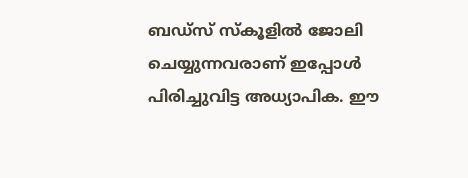ബഡ്‌സ് സ്‌കൂളില്‍ ജോലി ചെയ്യുന്നവരാണ് ഇപ്പോള്‍ പിരിച്ചുവിട്ട അധ്യാപിക. ഈ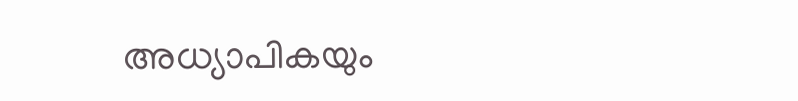അധ്യാപികയും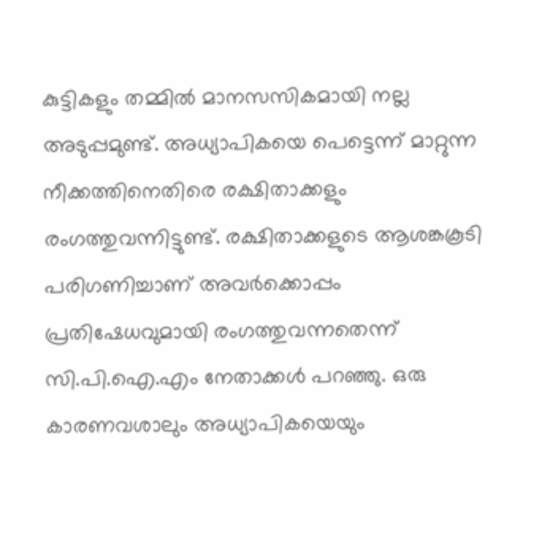കുട്ടികളും തമ്മില്‍ മാനസസികമായി നല്ല അടുപ്പമുണ്ട്. അധ്യാപികയെ പെട്ടെന്ന് മാറ്റുന്ന നീക്കത്തിനെതിരെ രക്ഷിതാക്കളും രംഗത്തുവന്നിട്ടുണ്ട്. രക്ഷിതാക്കളുടെ ആശങ്കകൂടി പരിഗണിച്ചാണ് അവര്‍ക്കൊപ്പം പ്രതിഷേധവുമായി രംഗത്തുവന്നതെന്ന് സി.പി.ഐ.എം നേതാക്കള്‍ പറഞ്ഞു. ഒരു കാരണവശാലും അധ്യാപികയെയും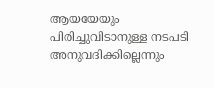ആയയേയും പിരിച്ചുവിടാനുള്ള നടപടി അനുവദിക്കില്ലെന്നും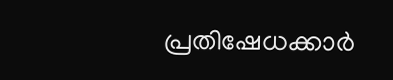പ്രതിഷേധക്കാര്‍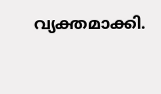വ്യക്തമാക്കി.